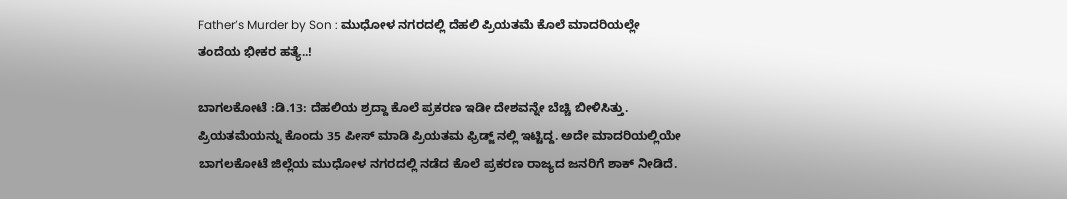Father’s Murder by Son : ಮುಧೋಳ ನಗರದಲ್ಲಿ ದೆಹಲಿ ಪ್ರಿಯತಮೆ ಕೊಲೆ ಮಾದರಿಯಲ್ಲೇ ತಂದೆಯ ಭೀಕರ ಹತ್ಯೆ..!

ಬಾಗಲಕೋಟೆ :ಡಿ.13: ದೆಹಲಿಯ ಶ್ರದ್ದಾ ಕೊಲೆ ಪ್ರಕರಣ ಇಡೀ ದೇಶವನ್ನೇ ಬೆಚ್ಚಿ ಬೀಳಿಸಿತ್ತು. ಪ್ರಿಯತಮೆಯನ್ನು ಕೊಂದು 35 ಪೀಸ್ ಮಾಡಿ ಪ್ರಿಯತಮ ಫ್ರಿಡ್ಜ್ ನಲ್ಲಿ ಇಟ್ಟಿದ್ದ. ಅದೇ ಮಾದರಿಯಲ್ಲಿಯೇ ಬಾಗಲಕೋಟೆ ಜಿಲ್ಲೆಯ ಮುಧೋಳ ನಗರದಲ್ಲಿ ನಡೆದ ಕೊಲೆ ಪ್ರಕರಣ ರಾಜ್ಯದ ಜನರಿಗೆ ಶಾಕ್ ನೀಡಿದೆ.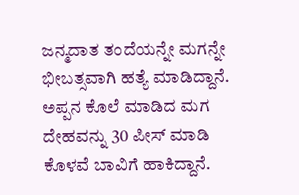ಜನ್ಮದಾತ ತಂದೆಯನ್ನೇ ಮಗನ್ನೇ ಭೀಬತ್ಸವಾಗಿ ಹತ್ಯೆ ಮಾಡಿದ್ದಾನೆ. ಅಪ್ಪನ ಕೊಲೆ ಮಾಡಿದ ಮಗ ದೇಹವನ್ನು 30 ಪೀಸ್ ಮಾಡಿ ಕೊಳವೆ ಬಾವಿಗೆ ಹಾಕಿದ್ದಾನೆ.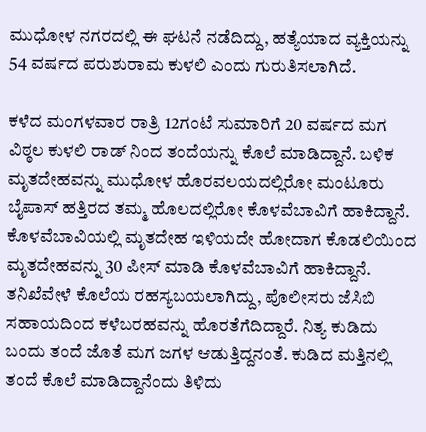ಮುಧೋಳ ನಗರದಲ್ಲಿ ಈ ಘಟನೆ ನಡೆದಿದ್ದು, ಹತ್ಯೆಯಾದ ವ್ಯಕ್ತಿಯನ್ನು 54 ವರ್ಷದ ಪರುಶುರಾಮ ಕುಳಲಿ ಎಂದು ಗುರುತಿಸಲಾಗಿದೆ.

ಕಳೆದ ಮಂಗಳವಾರ ರಾತ್ರಿ 12ಗಂಟೆ ಸುಮಾರಿಗೆ 20 ವರ್ಷದ ಮಗ ವಿಠ್ಠಲ ಕುಳಲಿ ರಾಡ್ ನಿಂದ ತಂದೆಯನ್ನು ಕೊಲೆ ಮಾಡಿದ್ದಾನೆ. ಬಳಿಕ ಮೃತದೇಹವನ್ನು ಮುಧೋಳ ಹೊರವಲಯದಲ್ಲಿರೋ ಮಂಟೂರು ಬೈಪಾಸ್ ಹತ್ತಿರದ ತಮ್ಮ ಹೊಲದಲ್ಲಿರೋ ಕೊಳವೆಬಾವಿಗೆ ಹಾಕಿದ್ದಾನೆ. ಕೊಳವೆಬಾವಿಯಲ್ಲಿ ಮೃತದೇಹ ಇಳಿಯದೇ ಹೋದಾಗ ಕೊಡಲಿಯಿಂದ ಮೃತದೇಹವನ್ನು 30 ಪೀಸ್ ಮಾಡಿ ಕೊಳವೆಬಾವಿಗೆ ಹಾಕಿದ್ದಾನೆ. ತನಿಖೆವೇಳೆ ಕೊಲೆಯ ರಹಸ್ಯಬಯಲಾಗಿದ್ದು, ಪೊಲೀಸರು ಜೆಸಿಬಿ ಸಹಾಯದಿಂದ ಕಳೆಬರಹವನ್ನು ಹೊರತೆಗೆದಿದ್ದಾರೆ. ನಿತ್ಯ ಕುಡಿದು ಬಂದು ತಂದೆ ಜೊತೆ ಮಗ ಜಗಳ ಆಡುತ್ತಿದ್ದನಂತೆ. ಕುಡಿದ ಮತ್ತಿನಲ್ಲಿ ತಂದೆ ಕೊಲೆ ಮಾಡಿದ್ದಾನೆಂದು ತಿಳಿದು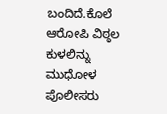ಬಂದಿದೆ.ಕೊಲೆ ಆರೋಪಿ ವಿಠ್ಠಲ ಕುಳಲಿನ್ನು ಮುಧೋಳ ಪೊಲೀಸರು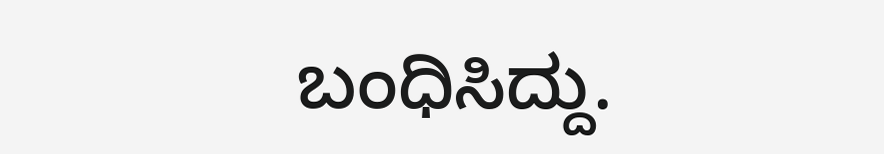ಬಂಧಿಸಿದ್ದು.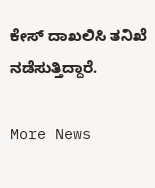ಕೇಸ್ ದಾಖಲಿಸಿ ತನಿಖೆ ನಡೆಸುತ್ತಿದ್ದಾರೆ.

More News